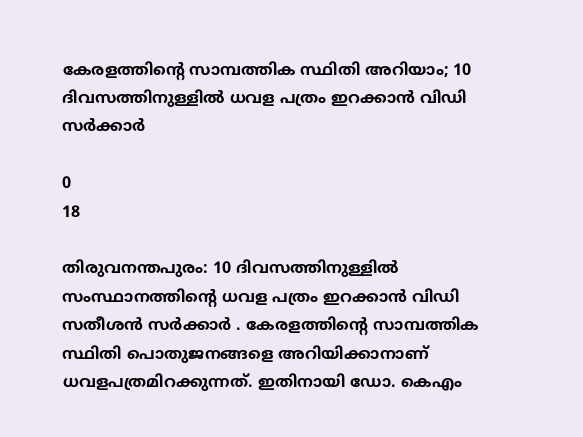കേരളത്തിൻ്റെ സാമ്പത്തിക സ്ഥിതി അറിയാം; 10 ദിവസത്തിനുള്ളിൽ ധവള പത്രം ഇറക്കാൻ വിഡി സർക്കാർ

0
18

തിരുവനന്തപുരം: 10 ദിവസത്തിനുള്ളിൽ സംസ്ഥാനത്തിൻ്റെ ധവള പത്രം ഇറക്കാൻ വിഡി സതീശൻ സർക്കാർ . കേരളത്തിൻ്റെ സാമ്പത്തിക സ്ഥിതി പൊതുജനങ്ങളെ അറിയിക്കാനാണ് ധവളപത്രമിറക്കുന്നത്. ഇതിനായി ഡോ. കെഎം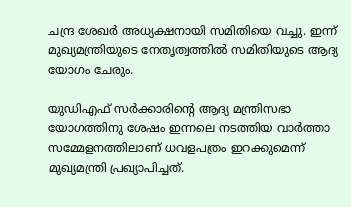ചന്ദ്ര ശേഖർ അധ്യക്ഷനായി സമിതിയെ വച്ചു. ഇന്ന് മുഖ്യമന്ത്രിയുടെ നേതൃത്വത്തിൽ സമിതിയുടെ ആദ്യ യോഗം ചേരും.

യുഡിഎഫ് സർക്കാരിൻ്റെ ആദ്യ മന്ത്രിസഭാ യോഗത്തിനു ശേഷം ഇന്നലെ നടത്തിയ വാര്‍ത്താ സമ്മേളനത്തിലാണ് ധവളപത്രം ഇറക്കുമെന്ന് മുഖ്യമന്ത്രി പ്രഖ്യാപിച്ചത്.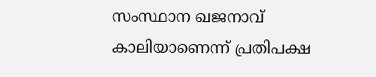സംസ്ഥാന ഖജനാവ് കാലിയാണെന്ന് പ്രതിപക്ഷ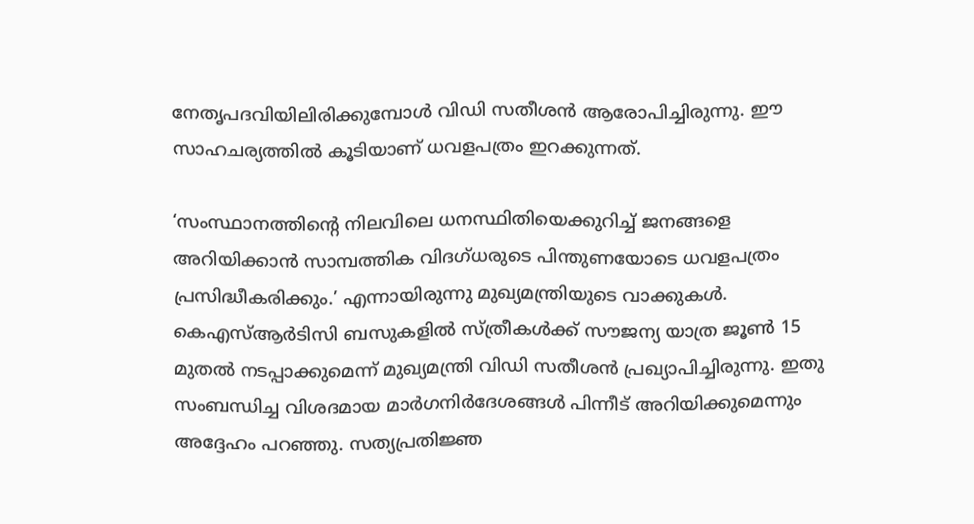നേതൃപദവിയിലിരിക്കുമ്പോൾ വിഡി സതീശൻ ആരോപിച്ചിരുന്നു. ഈ സാഹചര്യത്തിൽ കൂടിയാണ് ധവളപത്രം ഇറക്കുന്നത്.

‘സംസ്ഥാനത്തിൻ്റെ നിലവിലെ ധനസ്ഥിതിയെക്കുറിച്ച് ജനങ്ങളെ അറിയിക്കാൻ സാമ്പത്തിക വിദഗ്ധരുടെ പിന്തുണയോടെ ധവളപത്രം പ്രസിദ്ധീകരിക്കും.’ എന്നായിരുന്നു മുഖ്യമന്ത്രിയുടെ വാക്കുകൾ. കെഎസ്ആർടിസി ബസുകളിൽ സ്ത്രീകൾക്ക് സൗജന്യ യാത്ര ജൂൺ 15 മുതൽ നടപ്പാക്കുമെന്ന് മുഖ്യമന്ത്രി വിഡി സതീശൻ പ്രഖ്യാപിച്ചിരുന്നു. ഇതു സംബന്ധിച്ച വിശദമായ മാർഗനിർദേശങ്ങൾ പിന്നീട് അറിയിക്കുമെന്നും അദ്ദേഹം പറഞ്ഞു. സത്യപ്രതിജ്ഞ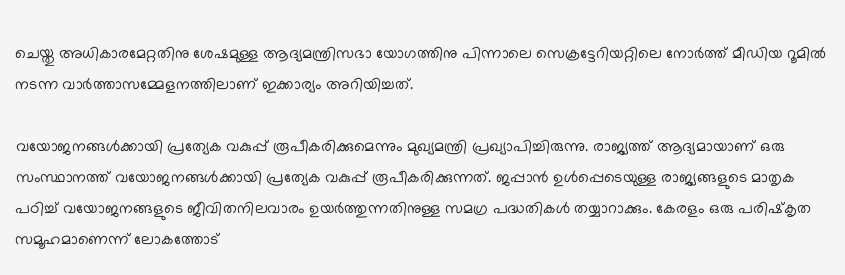ചെയ്തു അധികാരമേറ്റതിനു ശേഷമുള്ള ആദ്യമന്ത്രിസഭാ യോഗത്തിനു പിന്നാലെ സെക്രട്ടേറിയറ്റിലെ നോർത്ത് മീഡിയ റൂമിൽ നടന്ന വാർത്താസമ്മേളനത്തിലാണ് ഇക്കാര്യം അറിയിച്ചത്.

വയോജനങ്ങൾക്കായി പ്രത്യേക വകുപ്പ് രൂപീകരിക്കുമെന്നും മുഖ്യമന്ത്രി പ്രഖ്യാപിച്ചിരുന്നു. രാജ്യത്ത് ആദ്യമായാണ് ഒരു സംസ്ഥാനത്ത് വയോജനങ്ങൾക്കായി പ്രത്യേക വകുപ്പ് രൂപീകരിക്കുന്നത്. ജപ്പാൻ ഉൾപ്പെടെയുള്ള രാജ്യങ്ങളുടെ മാതൃക പഠിച്ച് വയോജനങ്ങളുടെ ജീവിതനിലവാരം ഉയർത്തുന്നതിനുള്ള സമഗ്ര പദ്ധതികൾ തയ്യാറാക്കും. കേരളം ഒരു പരിഷ്‌കൃത സമൂഹമാണെന്ന് ലോകത്തോട്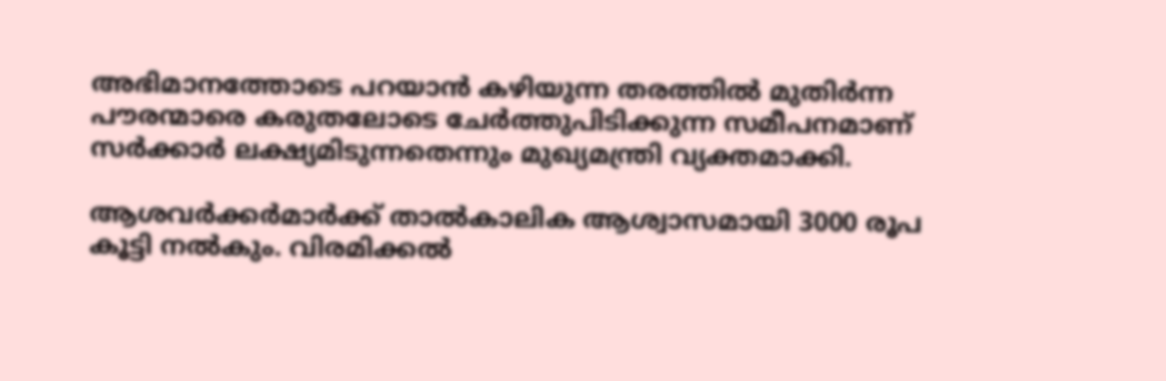അഭിമാനത്തോടെ പറയാൻ കഴിയുന്ന തരത്തിൽ മുതിർന്ന പൗരന്മാരെ കരുതലോടെ ചേർത്തുപിടിക്കുന്ന സമീപനമാണ് സർക്കാർ ലക്ഷ്യമിടുന്നതെന്നും മുഖ്യമന്ത്രി വ്യക്തമാക്കി.

ആശവർക്കർമാർക്ക് താൽകാലിക ആശ്വാസമായി 3000 രൂപ കൂട്ടി നൽകും. വിരമിക്കൽ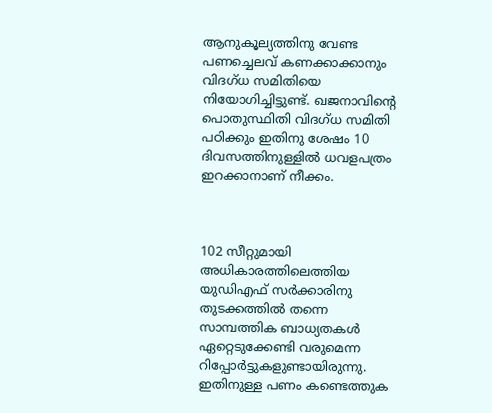ആനുകൂല്യത്തിനു വേണ്ട പണച്ചെലവ് കണക്കാക്കാനും വിദഗ്ധ സമിതിയെ നിയോഗിച്ചിട്ടുണ്ട്. ഖജനാവിന്‍റെ പൊതുസ്ഥിതി വിദഗ്ധ സമിതി പഠിക്കും ഇതിനു ശേഷം 10 ദിവസത്തിനുള്ളില്‍ ധവളപത്രം ഇറക്കാനാണ് നീക്കം.



102 സീറ്റുമായി അധികാരത്തിലെത്തിയ യുഡിഎഫ് സർക്കാരിനു തുടക്കത്തിൽ തന്നെ സാമ്പത്തിക ബാധ്യതകൾ ഏറ്റെടുക്കേണ്ടി വരുമെന്ന റിപ്പോർട്ടുകളുണ്ടായിരുന്നു. ഇതിനുള്ള പണം കണ്ടെത്തുക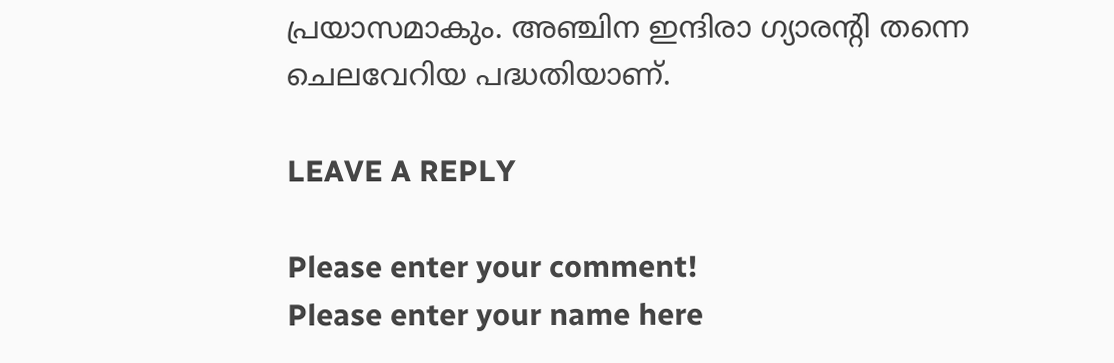പ്രയാസമാകും. അഞ്ചിന ഇന്ദിരാ ഗ്യാരൻ്റി തന്നെ ചെലവേറിയ പദ്ധതിയാണ്.

LEAVE A REPLY

Please enter your comment!
Please enter your name here